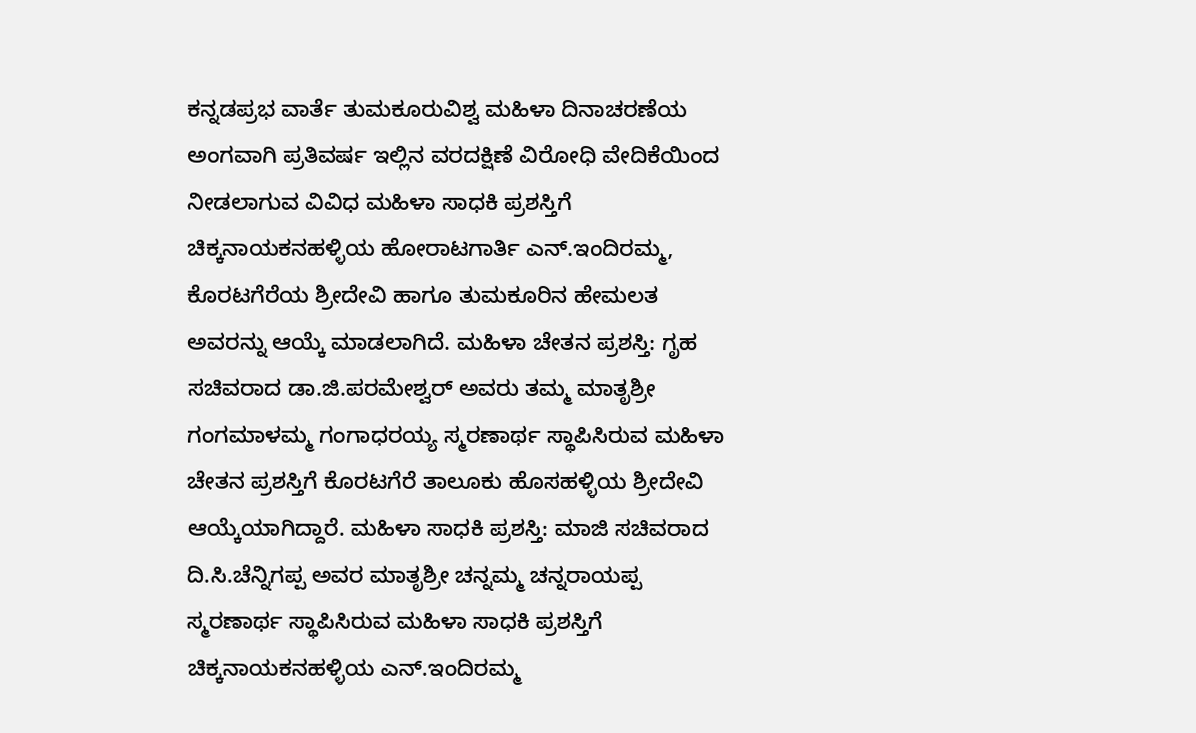ಕನ್ನಡಪ್ರಭ ವಾರ್ತೆ ತುಮಕೂರುವಿಶ್ವ ಮಹಿಳಾ ದಿನಾಚರಣೆಯ ಅಂಗವಾಗಿ ಪ್ರತಿವರ್ಷ ಇಲ್ಲಿನ ವರದಕ್ಷಿಣೆ ವಿರೋಧಿ ವೇದಿಕೆಯಿಂದ ನೀಡಲಾಗುವ ವಿವಿಧ ಮಹಿಳಾ ಸಾಧಕಿ ಪ್ರಶಸ್ತಿಗೆ ಚಿಕ್ಕನಾಯಕನಹಳ್ಳಿಯ ಹೋರಾಟಗಾರ್ತಿ ಎನ್.ಇಂದಿರಮ್ಮ, ಕೊರಟಗೆರೆಯ ಶ್ರೀದೇವಿ ಹಾಗೂ ತುಮಕೂರಿನ ಹೇಮಲತ ಅವರನ್ನು ಆಯ್ಕೆ ಮಾಡಲಾಗಿದೆ. ಮಹಿಳಾ ಚೇತನ ಪ್ರಶಸ್ತಿ: ಗೃಹ ಸಚಿವರಾದ ಡಾ.ಜಿ.ಪರಮೇಶ್ವರ್ ಅವರು ತಮ್ಮ ಮಾತೃಶ್ರೀ ಗಂಗಮಾಳಮ್ಮ ಗಂಗಾಧರಯ್ಯ ಸ್ಮರಣಾರ್ಥ ಸ್ಥಾಪಿಸಿರುವ ಮಹಿಳಾ ಚೇತನ ಪ್ರಶಸ್ತಿಗೆ ಕೊರಟಗೆರೆ ತಾಲೂಕು ಹೊಸಹಳ್ಳಿಯ ಶ್ರೀದೇವಿ ಆಯ್ಕೆಯಾಗಿದ್ದಾರೆ. ಮಹಿಳಾ ಸಾಧಕಿ ಪ್ರಶಸ್ತಿ: ಮಾಜಿ ಸಚಿವರಾದ ದಿ.ಸಿ.ಚೆನ್ನಿಗಪ್ಪ ಅವರ ಮಾತೃಶ್ರೀ ಚನ್ನಮ್ಮ ಚನ್ನರಾಯಪ್ಪ ಸ್ಮರಣಾರ್ಥ ಸ್ಥಾಪಿಸಿರುವ ಮಹಿಳಾ ಸಾಧಕಿ ಪ್ರಶಸ್ತಿಗೆ ಚಿಕ್ಕನಾಯಕನಹಳ್ಳಿಯ ಎನ್.ಇಂದಿರಮ್ಮ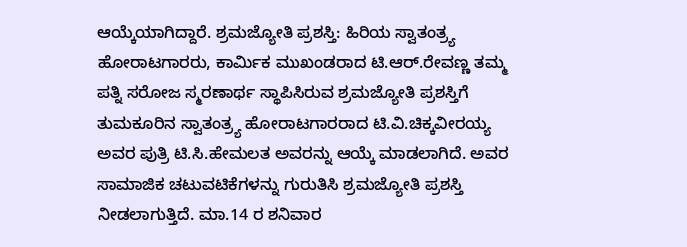ಆಯ್ಕೆಯಾಗಿದ್ದಾರೆ. ಶ್ರಮಜ್ಯೋತಿ ಪ್ರಶಸ್ತಿ: ಹಿರಿಯ ಸ್ವಾತಂತ್ರ್ಯ ಹೋರಾಟಗಾರರು, ಕಾರ್ಮಿಕ ಮುಖಂಡರಾದ ಟಿ.ಆರ್.ರೇವಣ್ಣ ತಮ್ಮ ಪತ್ನಿ ಸರೋಜ ಸ್ಮರಣಾರ್ಥ ಸ್ಥಾಪಿಸಿರುವ ಶ್ರಮಜ್ಯೋತಿ ಪ್ರಶಸ್ತಿಗೆ ತುಮಕೂರಿನ ಸ್ವಾತಂತ್ರ್ಯ ಹೋರಾಟಗಾರರಾದ ಟಿ.ವಿ.ಚಿಕ್ಕವೀರಯ್ಯ ಅವರ ಪುತ್ರಿ ಟಿ.ಸಿ.ಹೇಮಲತ ಅವರನ್ನು ಆಯ್ಕೆ ಮಾಡಲಾಗಿದೆ. ಅವರ ಸಾಮಾಜಿಕ ಚಟುವಟಿಕೆಗಳನ್ನು ಗುರುತಿಸಿ ಶ್ರಮಜ್ಯೋತಿ ಪ್ರಶಸ್ತಿ ನೀಡಲಾಗುತ್ತಿದೆ. ಮಾ.14 ರ ಶನಿವಾರ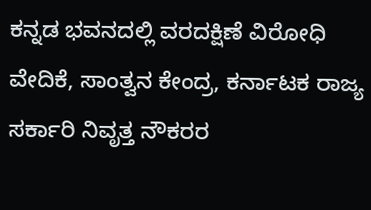ಕನ್ನಡ ಭವನದಲ್ಲಿ ವರದಕ್ಷಿಣೆ ವಿರೋಧಿ ವೇದಿಕೆ, ಸಾಂತ್ವನ ಕೇಂದ್ರ, ಕರ್ನಾಟಕ ರಾಜ್ಯ ಸರ್ಕಾರಿ ನಿವೃತ್ತ ನೌಕರರ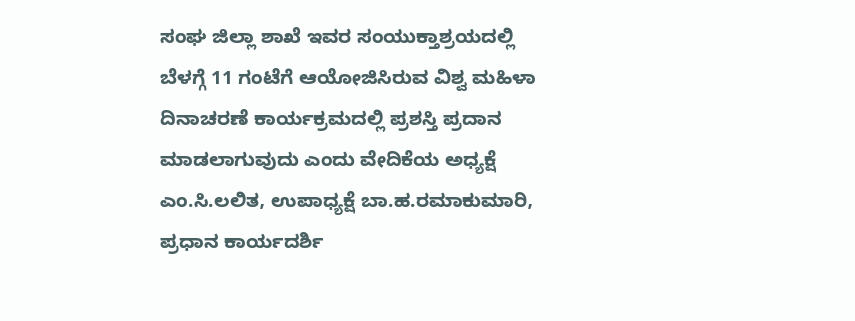ಸಂಘ ಜಿಲ್ಲಾ ಶಾಖೆ ಇವರ ಸಂಯುಕ್ತಾಶ್ರಯದಲ್ಲಿ ಬೆಳಗ್ಗೆ 11 ಗಂಟೆಗೆ ಆಯೋಜಿಸಿರುವ ವಿಶ್ವ ಮಹಿಳಾ ದಿನಾಚರಣೆ ಕಾರ್ಯಕ್ರಮದಲ್ಲಿ ಪ್ರಶಸ್ತಿ ಪ್ರದಾನ ಮಾಡಲಾಗುವುದು ಎಂದು ವೇದಿಕೆಯ ಅಧ್ಯಕ್ಷೆ ಎಂ.ಸಿ.ಲಲಿತ, ಉಪಾಧ್ಯಕ್ಷೆ ಬಾ.ಹ.ರಮಾಕುಮಾರಿ, ಪ್ರಧಾನ ಕಾರ್ಯದರ್ಶಿ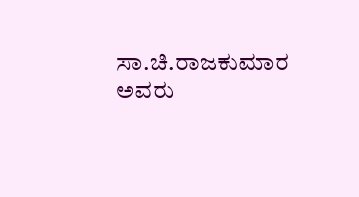ಸಾ.ಚಿ.ರಾಜಕುಮಾರ ಅವರು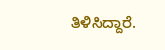ತಿಳಿಸಿದ್ದಾರೆ.